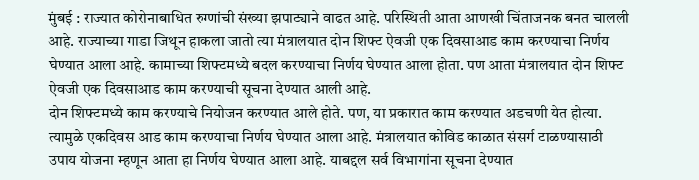मुंबई : राज्यात कोरोनाबाधित रुग्णांची संख्या झपाट्याने वाढत आहे. परिस्थिती आता आणखी चिंताजनक बनत चालली आहे. राज्याच्या गाडा जिथून हाकला जातो त्या मंत्रालयात दोन शिफ्ट ऐवजी एक दिवसाआड काम करण्याचा निर्णय घेण्यात आला आहे. कामाच्या शिफ्टमध्ये बदल करण्याचा निर्णय घेण्यात आला होता. पण आता मंत्रालयात दोन शिफ्ट ऐवजी एक दिवसाआड काम करण्याची सूचना देण्यात आली आहे.
दोन शिफ्टमध्ये काम करण्याचे नियोजन करण्यात आले होते. पण, या प्रकारात काम करण्यात अडचणी येत होत्या. त्यामुळे एकदिवस आड काम करण्याचा निर्णय घेण्यात आला आहे. मंत्रालयात कोविड काळात संसर्ग टाळण्यासाठी उपाय योजना म्हणून आता हा निर्णय घेण्यात आला आहे. याबद्दल सर्व विभागांना सूचना देण्यात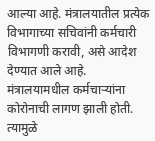आल्या आहे. मंत्रालयातील प्रत्येक विभागाच्या सचिवांनी कर्मचारी विभागणी करावी, असे आदेश देण्यात आले आहे.
मंत्रालयामधील कर्मचाऱ्यांना कोरोनाची लागण झाली होती. त्यामुळे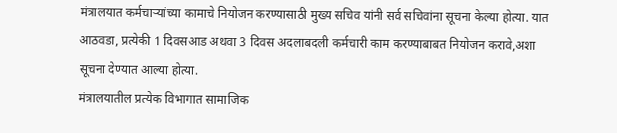मंत्रालयात कर्मचाऱ्यांच्या कामाचे नियोजन करण्यासाठी मुख्य सचिव यांनी सर्व सचिवांना सूचना केल्या होत्या. यात आठवडा, प्रत्येकी 1 दिवसआड अथवा 3 दिवस अदलाबदली कर्मचारी काम करण्याबाबत नियोजन करावे,अशा सूचना देण्यात आल्या होत्या.
मंत्रालयातील प्रत्येक विभागात सामाजिक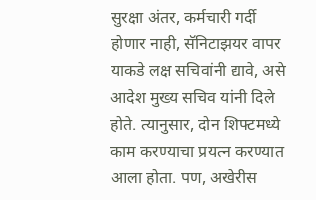सुरक्षा अंतर, कर्मचारी गर्दी होणार नाही, सॅनिटाझयर वापर याकडे लक्ष सचिवांनी द्यावे, असे आदेश मुख्य सचिव यांनी दिले होते. त्यानुसार, दोन शिफ्टमध्ये काम करण्याचा प्रयत्न करण्यात आला होता. पण, अखेरीस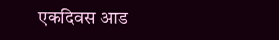एकदिवस आड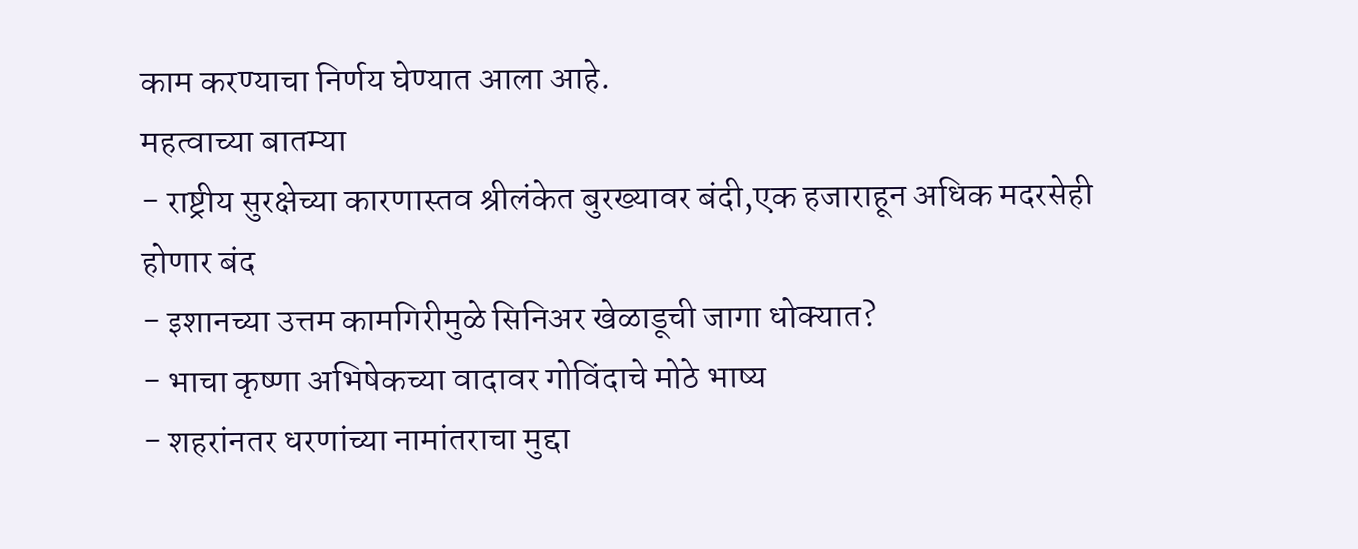काम करण्याचा निर्णय घेण्यात आला आहे.
महत्वाच्या बातम्या
- राष्ट्रीय सुरक्षेच्या कारणास्तव श्रीलंकेत बुरख्यावर बंदी,एक हजाराहून अधिक मदरसेही होणार बंद
- इशानच्या उत्तम कामगिरीमुळे सिनिअर खेळाडूची जागा धोक्यात?
- भाचा कृष्णा अभिषेकच्या वादावर गोविंदाचे मोठे भाष्य
- शहरांनतर धरणांच्या नामांतराचा मुद्दा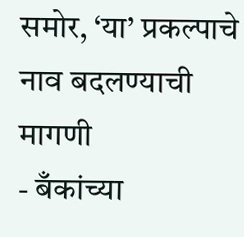समोर, ‘या’ प्रकल्पाचे नाव बदलण्याची मागणी
- बँकांच्या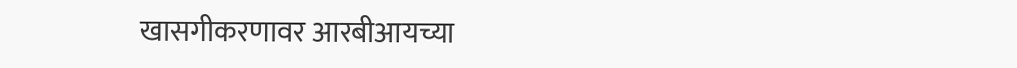खासगीकरणावर आरबीआयच्या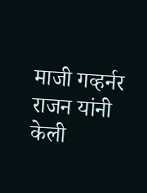माजी गव्हर्नर राजन यांनी केली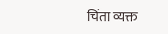चिंता व्यक्त